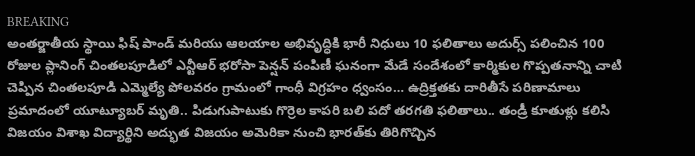BREAKING
అంతర్జాతీయ స్థాయి ఫిష్ పాండ్ మరియు ఆలయాల అభివృద్ధికి భారీ నిధులు 10 ఫలితాలు అదుర్స్ పలించిన 100 రోజుల ప్లానింగ్ చింతలపూడిలో ఎన్టీఆర్ భరోసా పెన్షన్ పంపిణీ ఘనంగా మేడే సందేశంలో కార్మికుల గొప్పతనాన్ని చాటి చెప్పిన చింతలపూడి ఎమ్మెల్యే పోలవరం గ్రామంలో గాంధీ విగ్రహం ధ్వంసం… ఉద్రిక్తతకు దారితీసే పరిణామాలు ప్రమాదంలో యూట్యూబర్ మృతి.. పిడుగుపాటుకు గొర్రెల కాపరి బలి పదో తరగతి ఫలితాలు.. తండ్రీ కూతుళ్లు కలిసి విజయం విశాఖ విద్యార్థిని అద్భుత విజయం అమెరికా నుంచి భారత్‌కు తిరిగొచ్చిన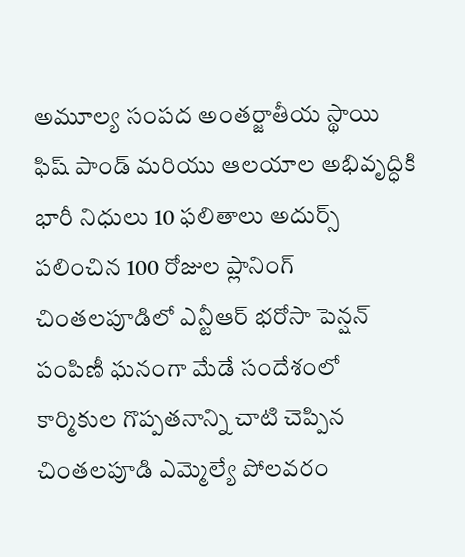అమూల్య సంపద అంతర్జాతీయ స్థాయి ఫిష్ పాండ్ మరియు ఆలయాల అభివృద్ధికి భారీ నిధులు 10 ఫలితాలు అదుర్స్ పలించిన 100 రోజుల ప్లానింగ్ చింతలపూడిలో ఎన్టీఆర్ భరోసా పెన్షన్ పంపిణీ ఘనంగా మేడే సందేశంలో కార్మికుల గొప్పతనాన్ని చాటి చెప్పిన చింతలపూడి ఎమ్మెల్యే పోలవరం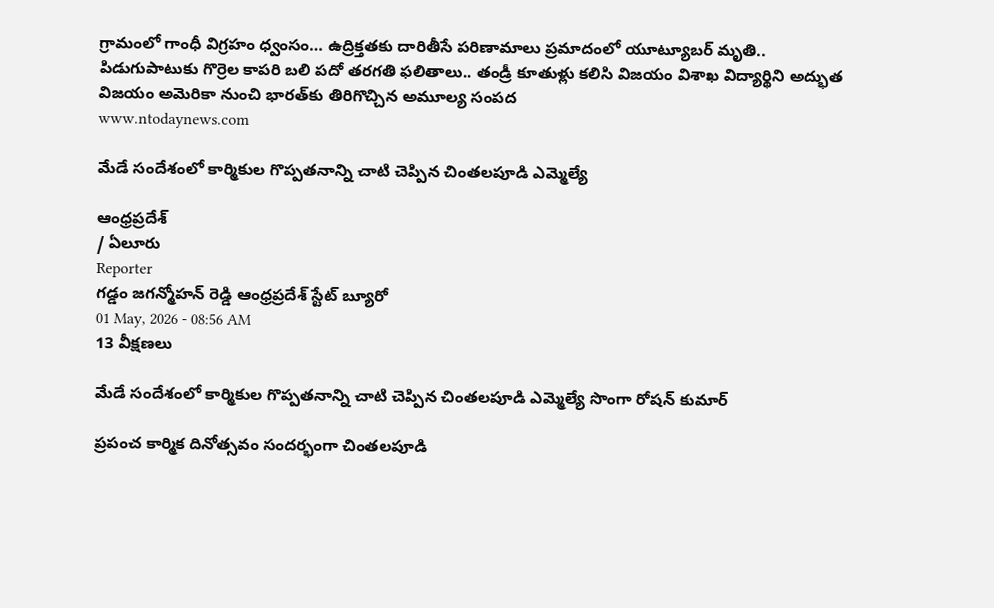గ్రామంలో గాంధీ విగ్రహం ధ్వంసం… ఉద్రిక్తతకు దారితీసే పరిణామాలు ప్రమాదంలో యూట్యూబర్ మృతి.. పిడుగుపాటుకు గొర్రెల కాపరి బలి పదో తరగతి ఫలితాలు.. తండ్రీ కూతుళ్లు కలిసి విజయం విశాఖ విద్యార్థిని అద్భుత విజయం అమెరికా నుంచి భారత్‌కు తిరిగొచ్చిన అమూల్య సంపద
www.ntodaynews.com

మేడే సందేశంలో కార్మికుల గొప్పతనాన్ని చాటి చెప్పిన చింతలపూడి ఎమ్మెల్యే

ఆంధ్రప్రదేశ్
/ ఏలూరు
Reporter
గడ్డం జగన్మోహన్ రెడ్డి ఆంధ్రప్రదేశ్ స్టేట్ బ్యూరో
01 May, 2026 - 08:56 AM
13 వీక్షణలు

మేడే సందేశంలో కార్మికుల గొప్పతనాన్ని చాటి చెప్పిన చింతలపూడి ఎమ్మెల్యే సొంగా రోషన్ కుమార్

ప్రపంచ కార్మిక దినోత్సవం సందర్భంగా చింతలపూడి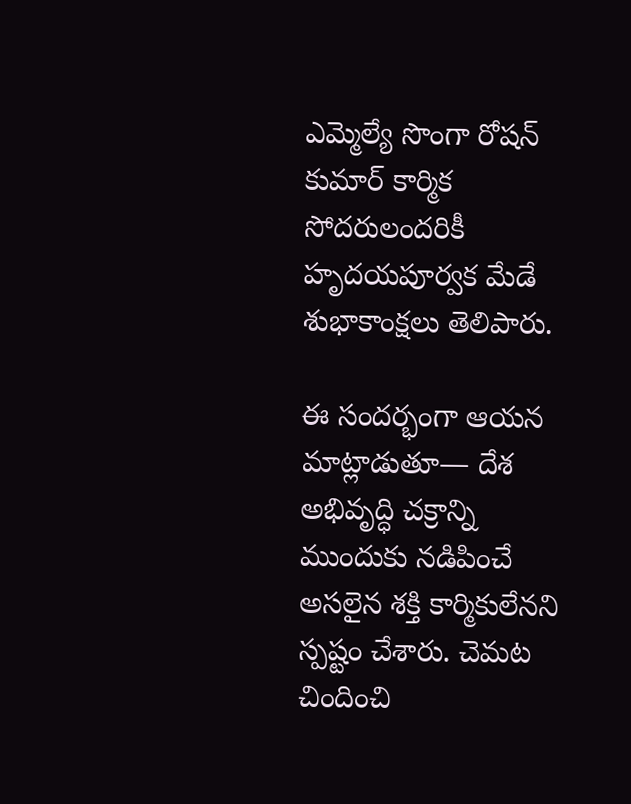ఎమ్మెల్యే సొంగా రోషన్ కుమార్ కార్మిక సోదరులందరికీ హృదయపూర్వక మేడే శుభాకాంక్షలు తెలిపారు.

ఈ సందర్భంగా ఆయన మాట్లాడుతూ— దేశ అభివృద్ధి చక్రాన్ని ముందుకు నడిపించే అసలైన శక్తి కార్మికులేనని స్పష్టం చేశారు. చెమట చిందించి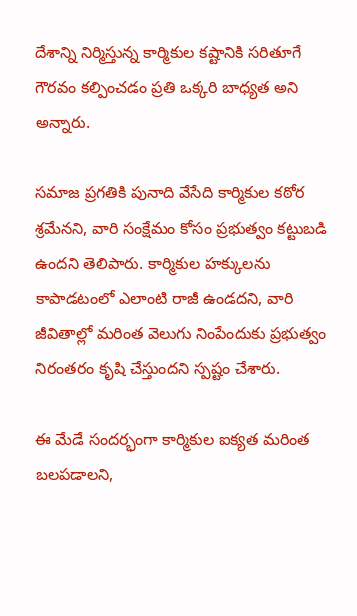దేశాన్ని నిర్మిస్తున్న కార్మికుల కష్టానికి సరితూగే గౌరవం కల్పించడం ప్రతి ఒక్కరి బాధ్యత అని అన్నారు.

సమాజ ప్రగతికి పునాది వేసేది కార్మికుల కఠోర శ్రమేనని, వారి సంక్షేమం కోసం ప్రభుత్వం కట్టుబడి ఉందని తెలిపారు. కార్మికుల హక్కులను కాపాడటంలో ఎలాంటి రాజీ ఉండదని, వారి జీవితాల్లో మరింత వెలుగు నింపేందుకు ప్రభుత్వం నిరంతరం కృషి చేస్తుందని స్పష్టం చేశారు.

ఈ మేడే సందర్భంగా కార్మికుల ఐక్యత మరింత బలపడాలని,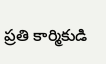ప్రతి కార్మికుడి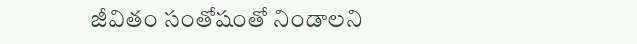జీవితం సంతోషంతో నిండాలని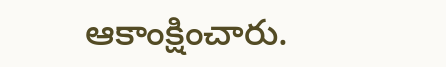ఆకాంక్షించారు.